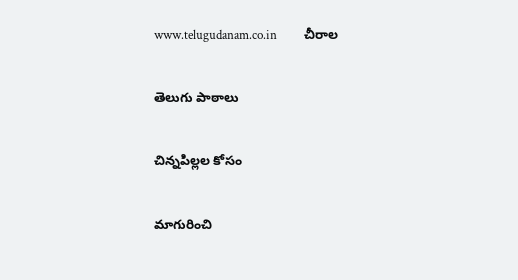www.telugudanam.co.in         చీరాల

తెలుగు పాఠాలు

చిన్నపిల్లల కోసం

మాగురించి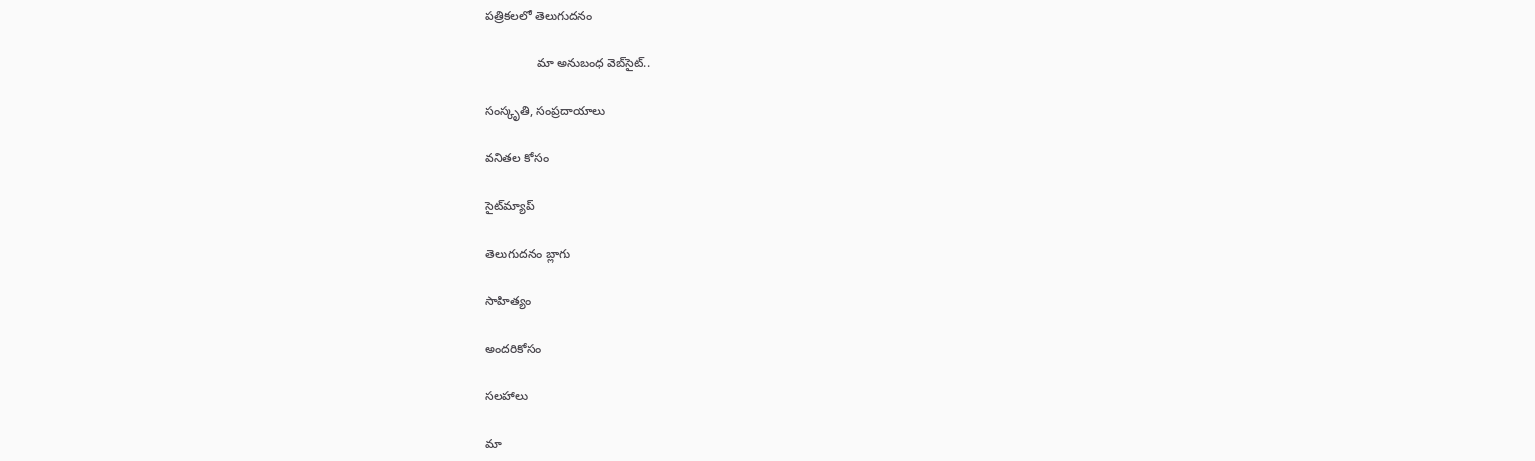పత్రికలలో తెలుగుదనం

               మా అనుబంధ వెబ్‌సైట్..

సంస్కృతి, సంప్రదాయాలు

వనితల కోసం

సైట్‌మ్యాప్

తెలుగుదనం బ్లాగు

సాహిత్యం

అందరికోసం

సలహాలు

మా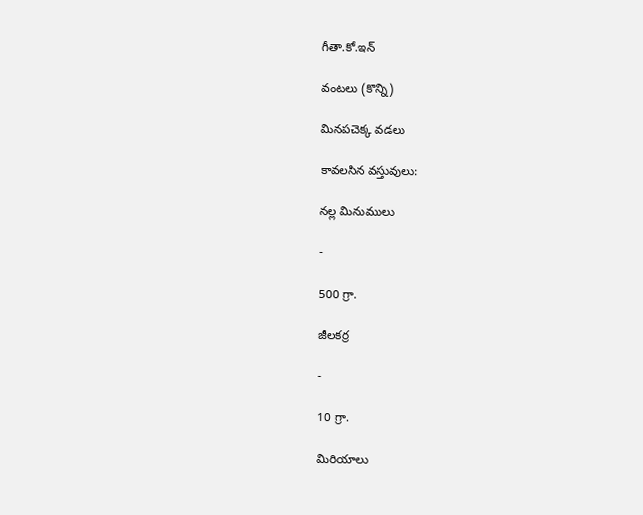గీతా.కో.ఇన్

వంటలు (కొన్ని)

మినపచెక్క వడలు

కావలసిన వస్తువులు:

నల్ల మినుములు

-

500 గ్రా.

జీలకర్ర

-

10 గ్రా.

మిరియాలు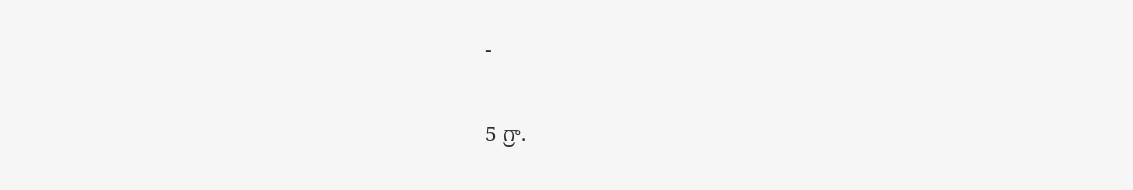-

5 గ్రా.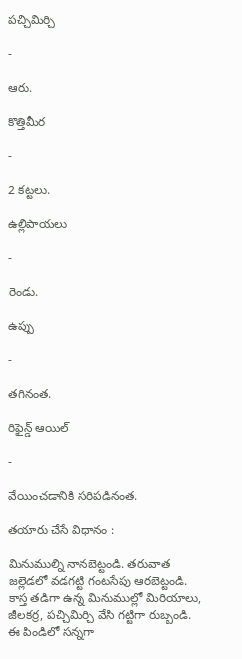పచ్చిమిర్చి

-

ఆరు.

కొత్తిమీర

-

2 కట్టలు.

ఉల్లిపాయలు

-

రెండు.

ఉప్పు

-

తగినంత.

రిఫైన్డ్ ఆయిల్

-

వేయించడానికి సరిపడినంత.

తయారు చేసే విధానం :

మినుముల్ని నానబెట్టండి. తరువాత జల్లెడలో వడగట్టి గంటసేపు ఆరబెట్టండి. కాస్త తడిగా ఉన్న మినుముల్లో మిరియాలు, జీలకర్ర, పచ్చిమిర్చి వేసి గట్టిగా రుబ్బండి. ఈ పిండిలో సన్నగా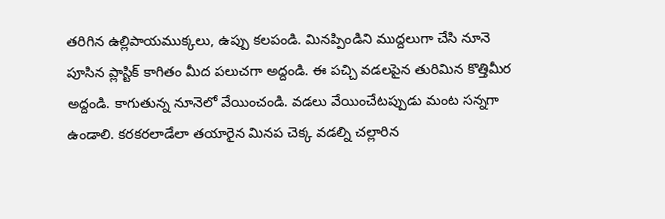తరిగిన ఉల్లిపాయముక్కలు, ఉప్పు కలపండి. మినప్పిండిని ముద్దలుగా చేసి నూనె పూసిన ప్లాస్టిక్ కాగితం మీద పలుచగా అద్దండి. ఈ పచ్చి వడలపైన తురిమిన కొత్తిమీర అద్దండి. కాగుతున్న నూనెలో వేయించండి. వడలు వేయించేటప్పుడు మంట సన్నగా ఉండాలి. కరకరలాడేలా తయారైన మినప చెక్క వడల్ని చల్లారిన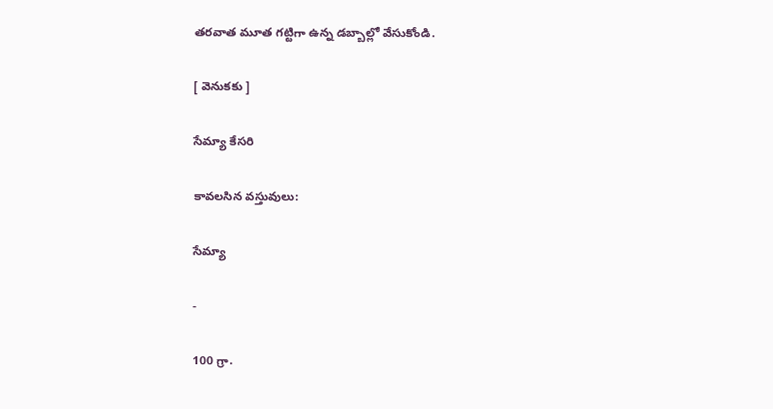తరవాత మూత గట్టిగా ఉన్న డబ్బాల్లో వేసుకోండి.

[ వెనుకకు ]

సేమ్యా కేసరి

కావలసిన వస్తువులు:

సేమ్యా

-

100 గ్రా.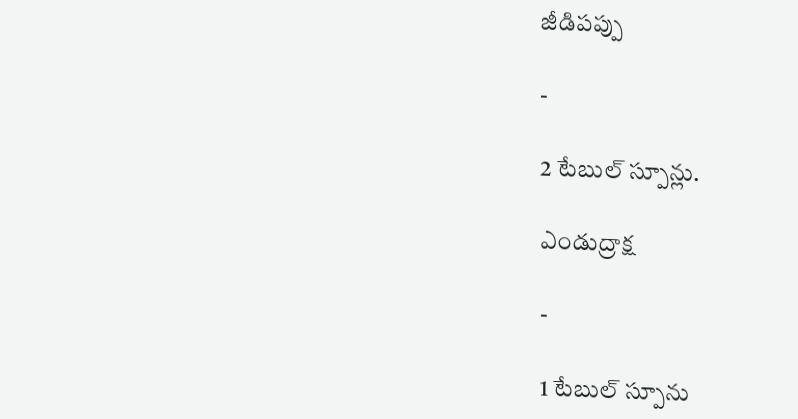జీడిపప్పు

-

2 టేబుల్‌ స్పూన్లు.

ఎండుద్రాక్ష

-

1 టేబుల్ స్పూను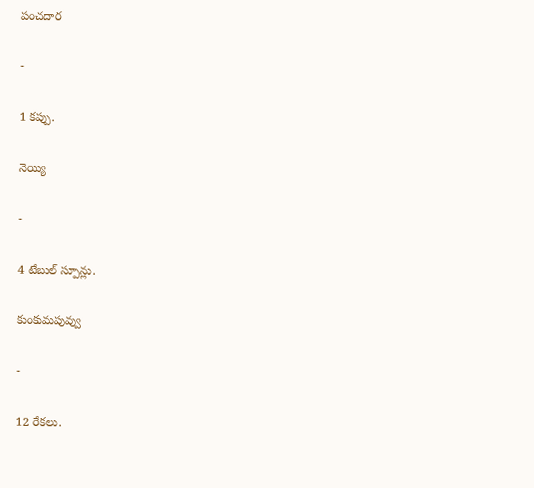పంచదార

-

1 కప్పు.

నెయ్యి

-

4 టేబుల్‌ స్పూన్లు.

కుంకుమపువ్వు

-

12 రేకలు.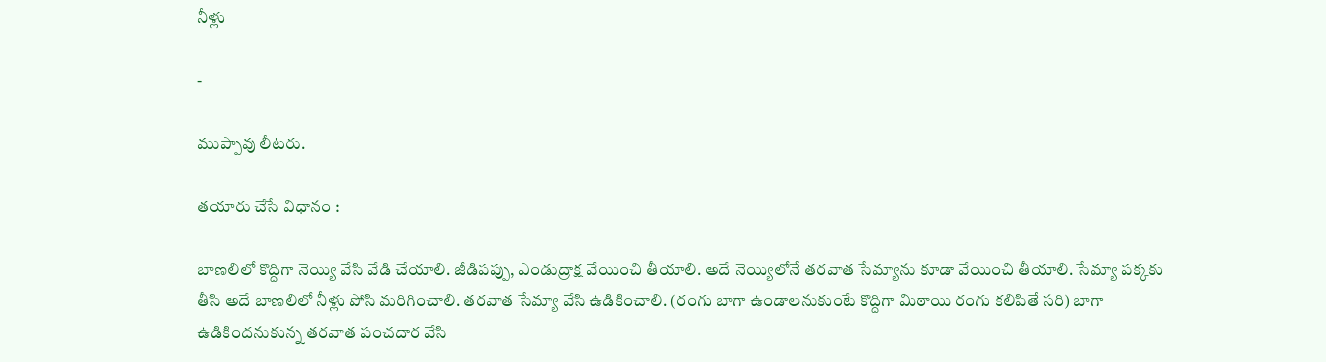నీళ్లు

-

ముప్పావు లీటరు.

తయారు చేసే విధానం :

బాణలిలో కొద్దిగా నెయ్యి వేసి వేడి చేయాలి. జీడిపప్పు, ఎండుద్రాక్ష వేయించి తీయాలి. అదే నెయ్యిలోనే తరవాత సేమ్యాను కూడా వేయించి తీయాలి. సేమ్యా పక్కకు తీసి అదే బాణలిలో నీళ్లు పోసి మరిగించాలి. తరవాత సేమ్యా వేసి ఉడికించాలి. (రంగు బాగా ఉండాలనుకుంటే కొద్దిగా మిఠాయి రంగు కలిపితే సరి) బాగా ఉడికిందనుకున్న తరవాత పంచదార వేసి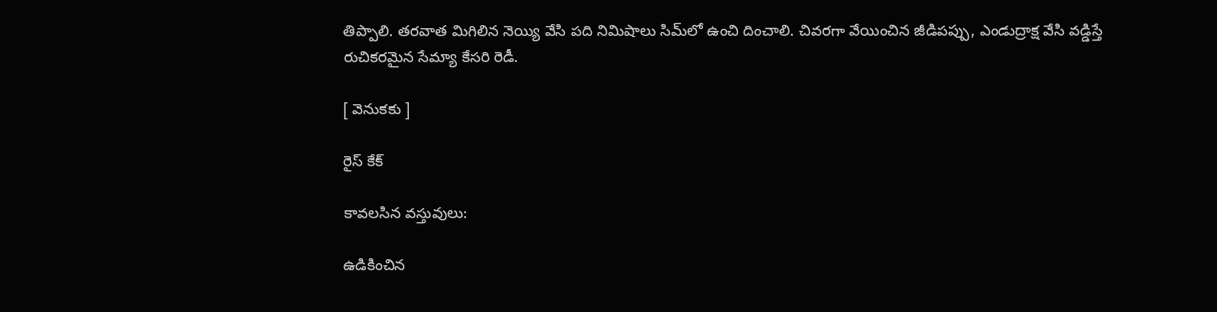తిప్పాలి. తరవాత మిగిలిన నెయ్యి వేసి పది నిమిషాలు సిమ్‌లో ఉంచి దించాలి. చివరగా వేయించిన జీడిపప్పు, ఎండుద్రాక్ష వేసి వడ్డిస్తే రుచికరమైన సేమ్యా కేసరి రెడీ.

[ వెనుకకు ]

రైస్ కేక్

కావలసిన వస్తువులు:

ఉడికించిన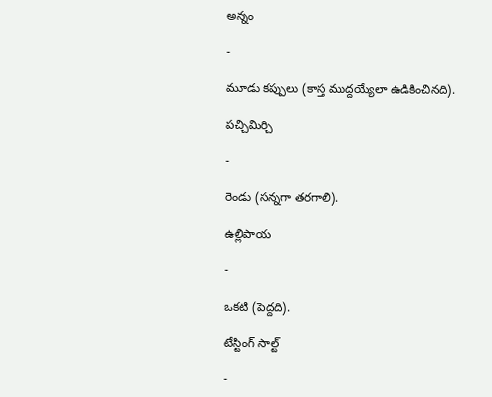అన్నం

-

మూడు కప్పులు (కాస్త ముద్దయ్యేలా ఉడికించినది).

పచ్చిమిర్చి

-

రెండు (సన్నగా తరగాలి).

ఉల్లిపాయ

-

ఒకటి (పెద్దది).

టేస్టింగ్ సాల్ట్

-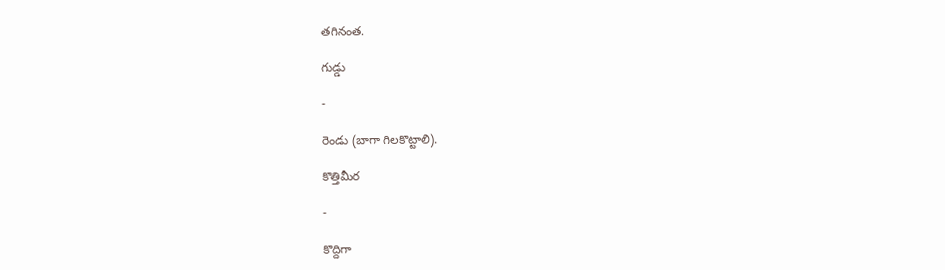తగినంత.

గుడ్డు

-

రెండు (బాగా గిలకొట్టాలి).

కొత్తిమీర

-

కొద్దిగా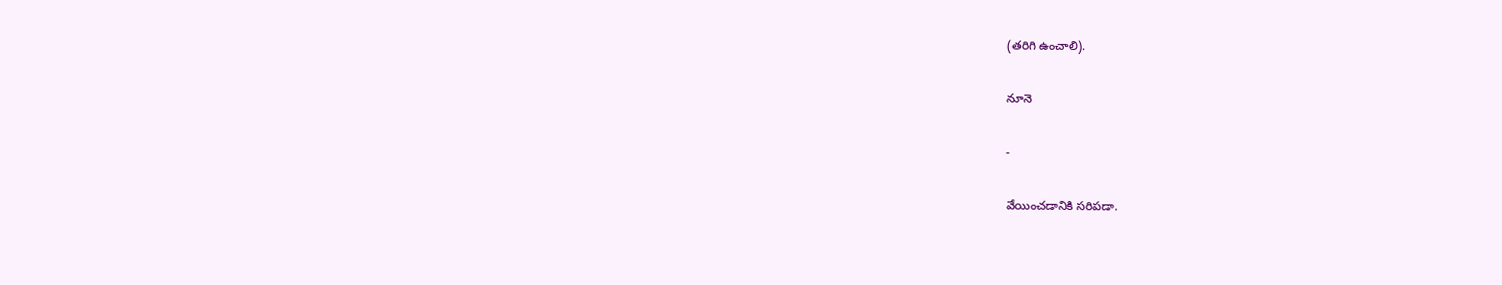(తరిగి ఉంచాలి).

నూనె

-

వేయించడానికి సరిపడా.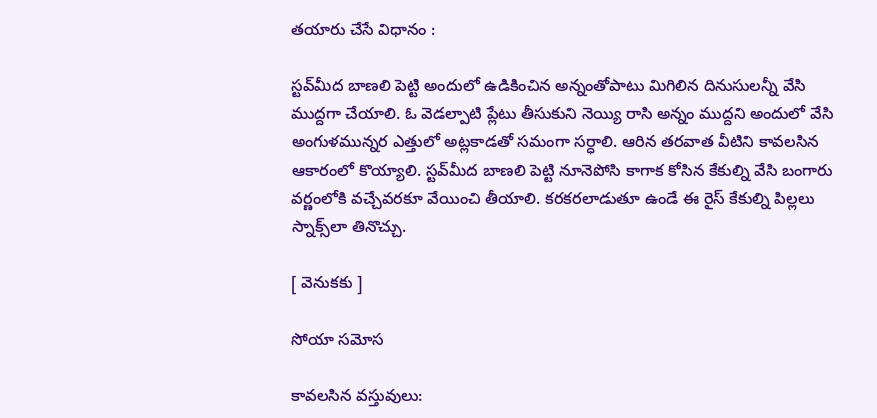తయారు చేసే విధానం :

స్టవ్‌మీద బాణలి పెట్టి అందులో ఉడికించిన అన్నంతోపాటు మిగిలిన దినుసులన్నీ వేసి ముద్దగా చేయాలి. ఓ వెడల్పాటి ప్లేటు తీసుకుని నెయ్యి రాసి అన్నం ముద్దని అందులో వేసి అంగుళమున్నర ఎత్తులో అట్లకాడతో సమంగా సర్ధాలి. ఆరిన తరవాత వీటిని కావలసిన ఆకారంలో కొయ్యాలి. స్టవ్‌మీద బాణలి పెట్టి నూనెపోసి కాగాక కోసిన కేకుల్ని వేసి బంగారు వర్ణంలోకి వచ్చేవరకూ వేయించి తీయాలి. కరకరలాడుతూ ఉండే ఈ రైస్ కేకుల్ని పిల్లలు స్నాక్స్‌లా తినొచ్చు.

[ వెనుకకు ]

సోయా సమోస

కావలసిన వస్తువులు: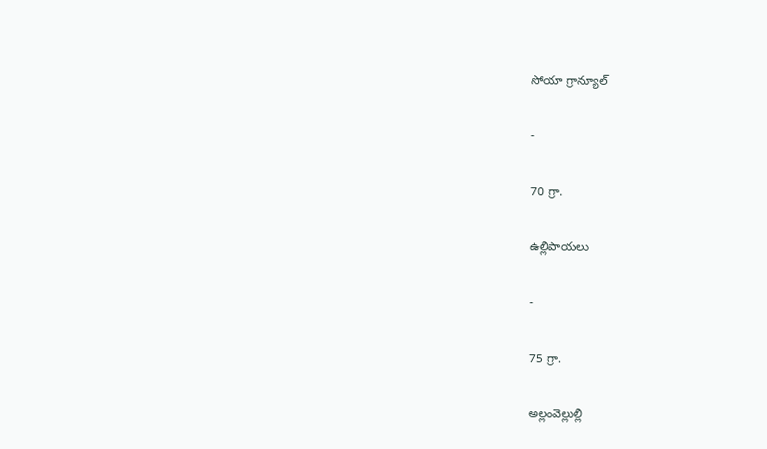సోయా గ్రాన్యూల్

-

70 గ్రా.

ఉల్లిపాయలు

-

75 గ్రా.

అల్లంవెల్లుల్లి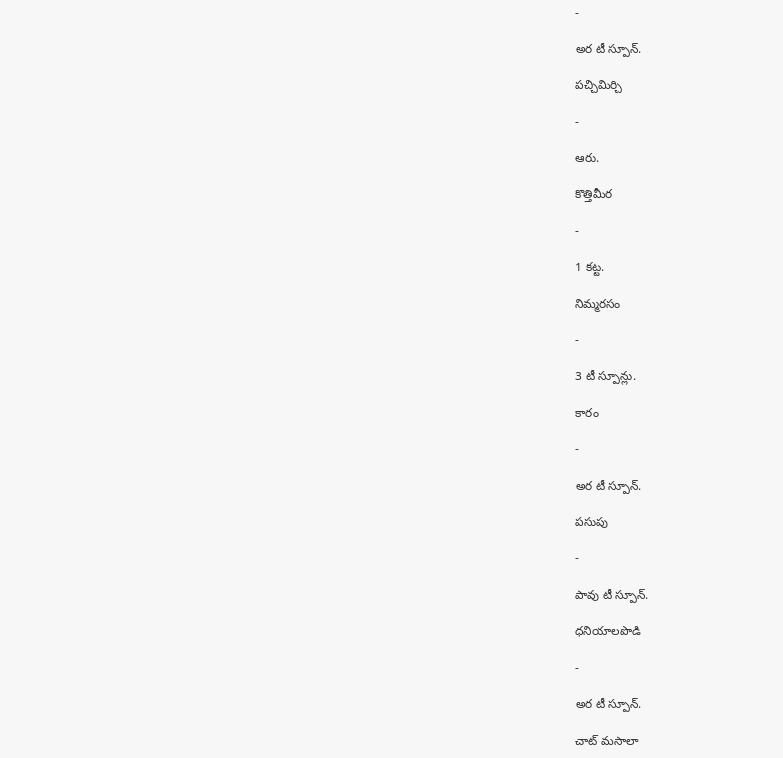-

అర టీ స్పూన్.

పచ్చిమిర్చి

-

ఆరు.

కొత్తిమీర

-

1 కట్ట.

నిమ్మరసం

-

3 టీ స్పూన్లు.

కారం

-

అర టీ స్పూన్.

పసుపు

-

పావు టీ స్పూన్.

ధనియాలపొడి

-

అర టీ స్పూన్.

చాట్ మసాలా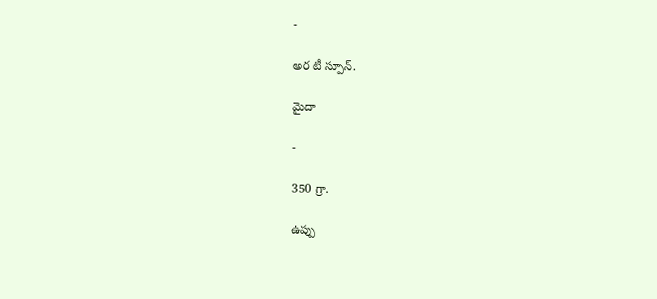-

అర టీ స్పూన్.

మైదా

-

350 గ్రా.

ఉప్పు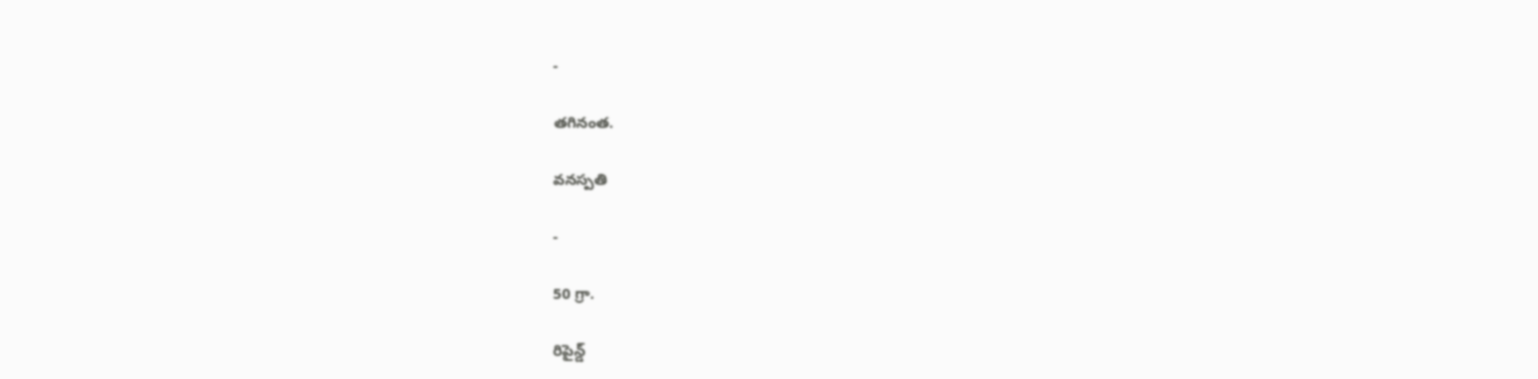-

తగినంత.

వనస్పతి

-

50 గ్రా.

రిపైన్డ్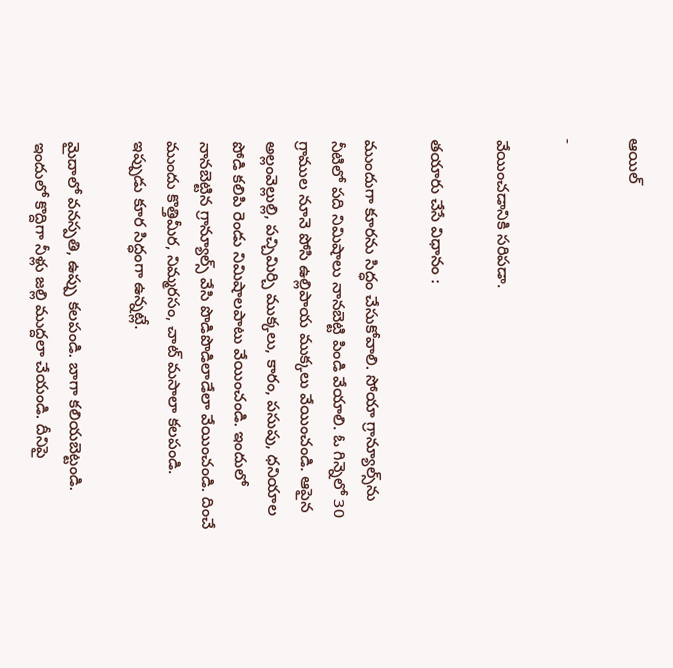ఆయిల్

-

వేయించడానికి సరిపడా.

తయారు చేసే విధానం :

ముందుగా కూరను సిద్ధం చేసుకోవాలి. సోయా గ్రాన్యూల్స్‌ను నీటిలో పది నిమిషాలు నానబెట్టి పిండి వేయాలి. ఓ గిన్నెలో 30 గ్రాముల నూనె పోసి ఉల్లిపాయ ముక్కలు వేయించండి. ఆపైన అల్లంవెల్లుల్లి, పచ్చిమిర్చి ముక్కలు, కారం, పసుపు, ధనియాల పోడి కలిపి రెండు నిమిషాలపాటు వేయించండి. ఇందులో నానబెట్టిన గ్రాన్యూల్స్ వేసి పొడిపొడిలాడేలా వేయించండి. దించే ముందు కొత్తిమీర, నిమ్మరసం, చాట్ మసాలా కలపండి. ఇప్పుడు కూర సిద్ధంగా ఉన్నట్లే.

మైదాలో వనస్పతి, ఉప్పు కలపండి. బాగా కలియబెట్టండి. ఇందులో కొద్దిగా నీళ్లు జల్లి ముద్దలా చేయండి. దీనిపై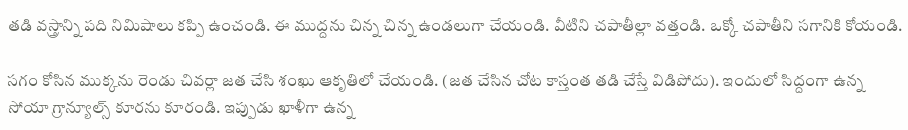తడి వస్త్రాన్ని పది నిమిషాలు కప్పి ఉంచండి. ఈ ముద్దను చిన్న చిన్న ఉండలుగా చేయండి. వీటిని చపాతీల్లా వత్తండి. ఒక్కో చపాతీని సగానికి కోయండి.

సగం కోసిన ముక్కను రెండు చివర్లా జత చేసి శంఖు ఆకృతిలో చేయండి. (జత చేసిన చోట కాస్తంత తడి చేస్తే విడిపోదు). ఇందులో సిద్దంగా ఉన్న సోయా గ్రాన్యూల్స్ కూరను కూరండి. ఇప్పుడు ఖాళీగా ఉన్న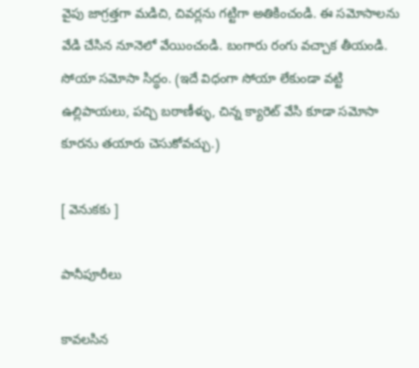వైపు జాగ్రత్తగా మడిచి, చివర్లను గట్టిగా అతికించండి. ఈ సమోసాలను వేడి చేసిన నూనెలో వేయించండి. బంగారు రంగు వచ్చాక తీయండి. సోయా సమోసా సిద్ధం. (ఇదే విధంగా సోయా లేకుండా వట్టి ఉల్లిపాయలు, పచ్చి బఠాణీళ్ళు, చిన్న క్యారెట్ వేసి కూడా సమోసా కూరను తయారు చెసుకోవచ్చు.)

[ వెనుకకు ]

పానీపూరీలు

కావలసిన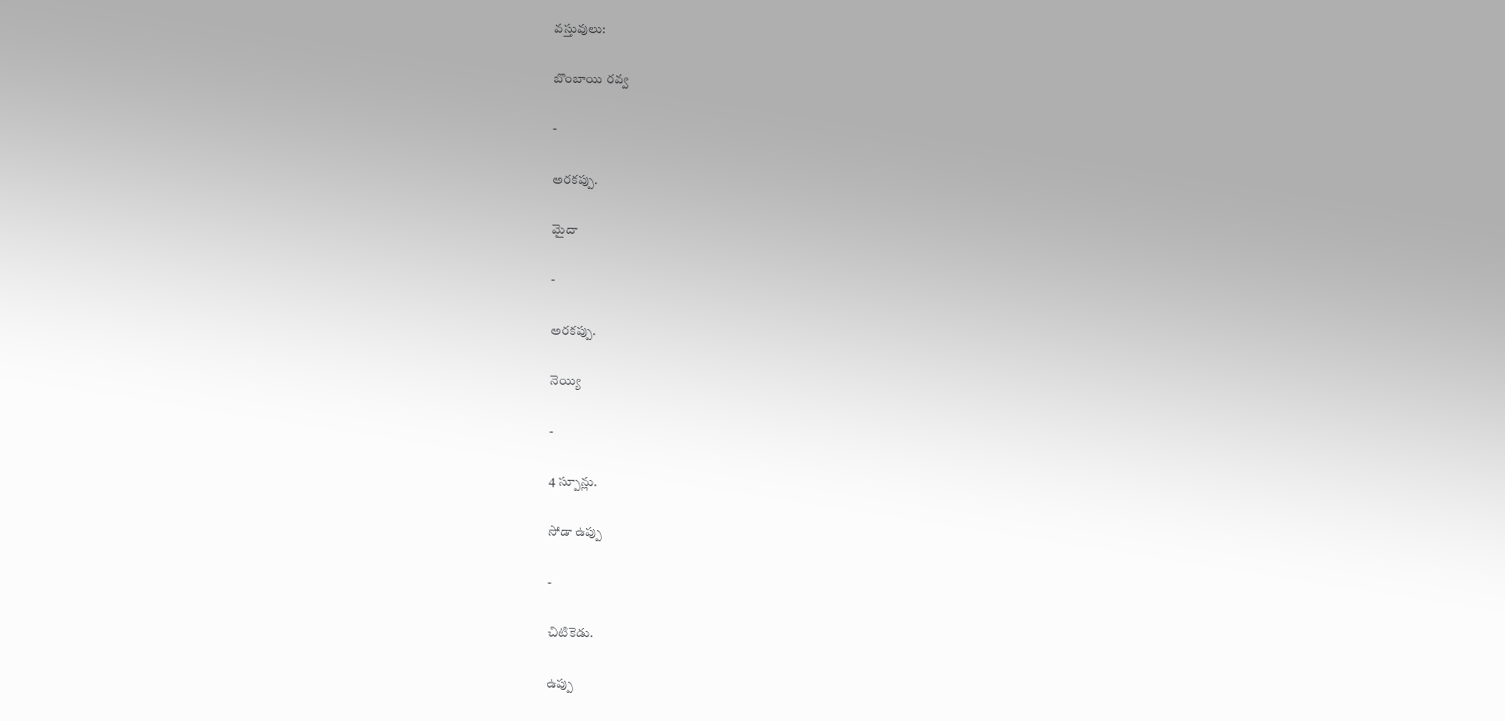వస్తువులు:

బొంబాయి రవ్వ

-

అరకప్పు.

మైదా

-

అరకప్పు.

నెయ్యి

-

4 స్పూన్లు.

సోడా ఉప్పు

-

చిటికెడు.

ఉప్పు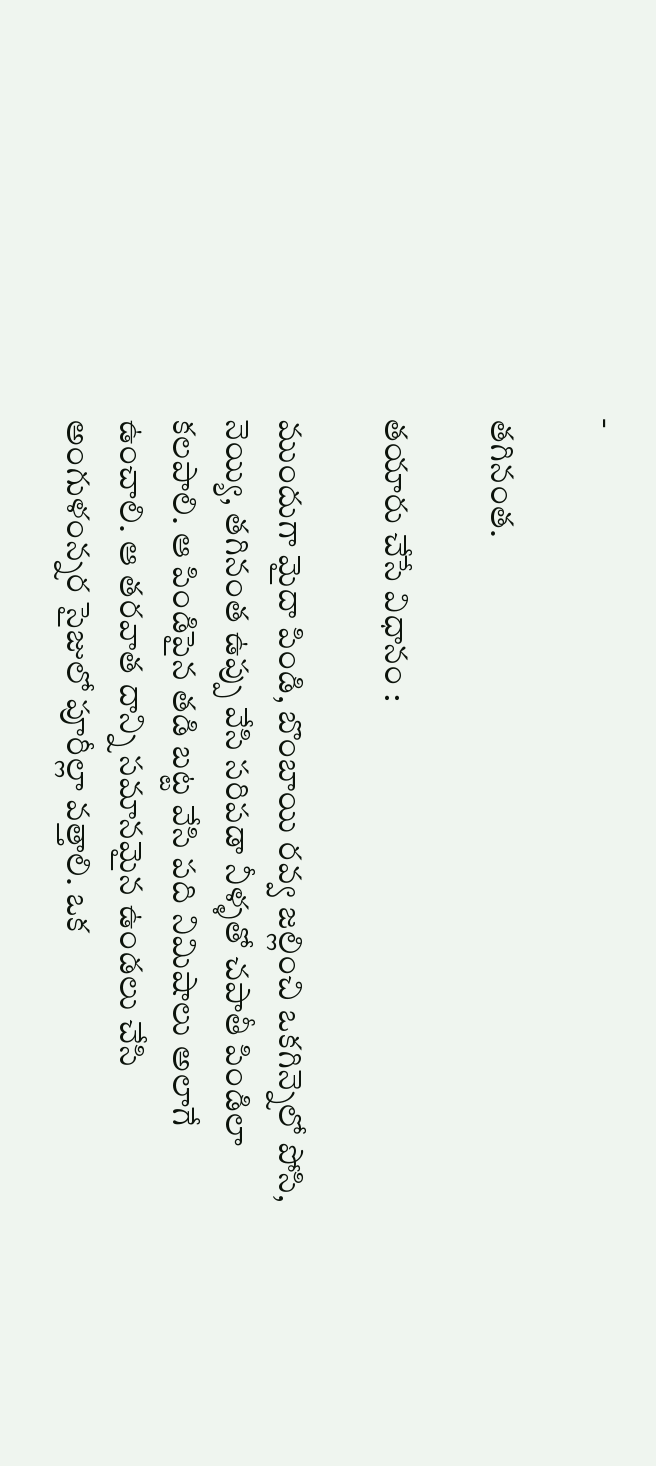-

తగినంత.

తయారు చేసే విధానం :

ముందుగా మైదా పిండి, బొంబాయి రవ్వ జల్లించి ఒకగిన్నెలో పోసి, నెయ్యి, తగినంత ఉప్పు వేసి సరిపడా నీళ్ళతో చపాతీ పిండిలా కలపాలి. ఆ పిండిపైన తడి బట్ట వేసి పది నిమిషాలు అలాగే ఉంచాలి. ఆ తరవాత దాన్ని సమానమైన ఉండలు చేసి అంగుళంన్నర సైజులో పూరీల్లా వత్తాలి. ఒక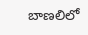బాణలిలో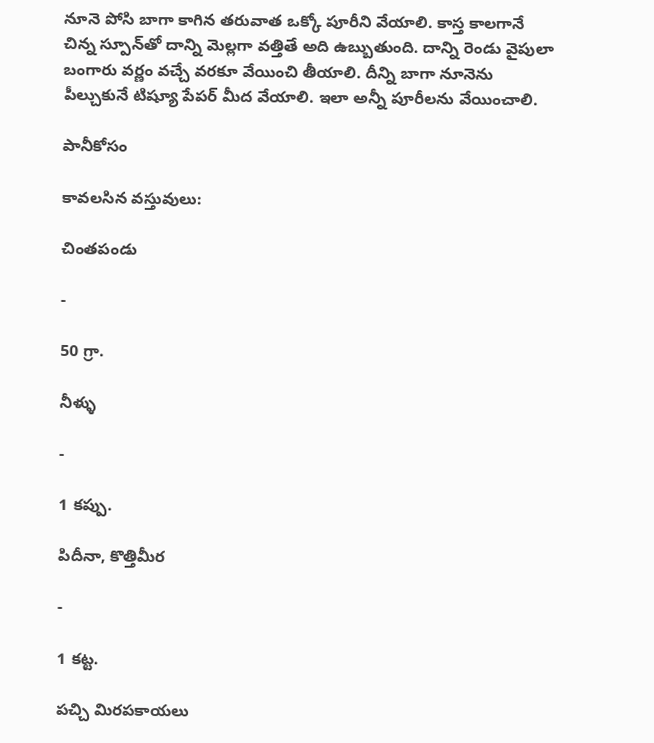నూనె పోసి బాగా కాగిన తరువాత ఒక్కో పూరీని వేయాలి. కాస్త కాలగానే చిన్న స్పూన్‌తో దాన్ని మెల్లగా వత్తితే అది ఉబ్బుతుంది. దాన్ని రెండు వైపులా బంగారు వర్ణం వచ్చే వరకూ వేయించి తీయాలి. దీన్ని బాగా నూనెను పీల్చుకునే టిష్యూ పేపర్ మీద వేయాలి. ఇలా అన్నీ పూరీలను వేయించాలి.

పానీకోసం

కావలసిన వస్తువులు:

చింతపండు

-

50 గ్రా.

నీళ్ళు

-

1 కప్పు.

పిదీనా, కొత్తిమీర

-

1 కట్ట.

పచ్చి మిరపకాయలు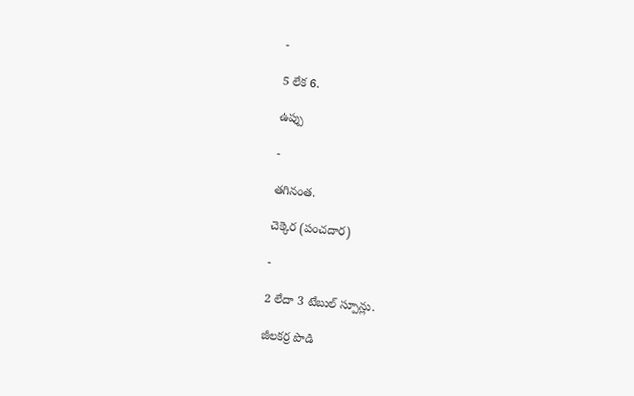-

5 లేక 6.

ఉప్పు

-

తగినంత.

చెక్కెర (పంచదార)

-

2 లేదా 3 టేబుల్‌ స్పూన్లు.

జీలకర్ర పొడి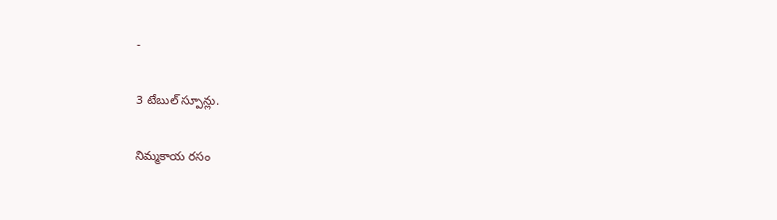-

3 టేబుల్‌ స్పూన్లు.

నిమ్మకాయ రసం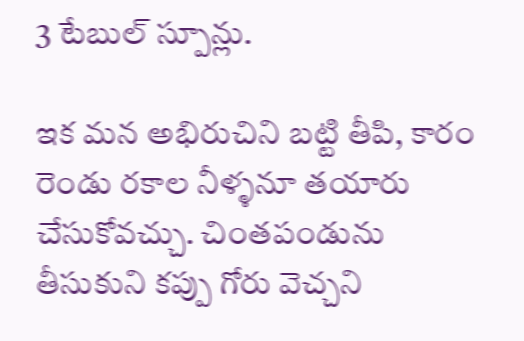3 టేబుల్‌ స్పూన్లు.

ఇక మన అభిరుచిని బట్టి తీపి, కారం రెండు రకాల నీళ్ళనూ తయారు చేసుకోవచ్చు. చింతపండును తీసుకుని కప్పు గోరు వెచ్చని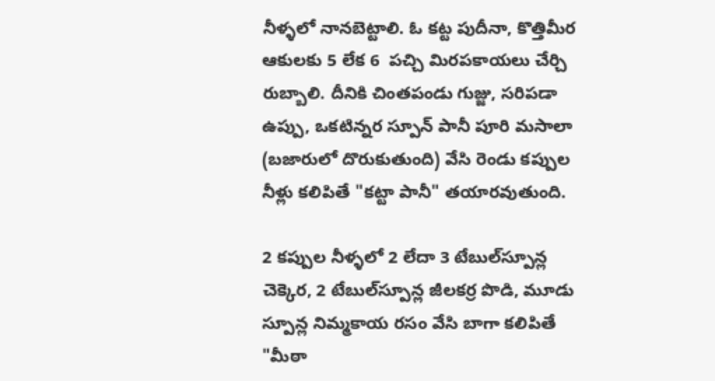నీళ్ళలో నానబెట్టాలి. ఓ కట్ట పుదీనా, కొత్తిమీర ఆకులకు 5 లేక 6  పచ్చి మిరపకాయలు చేర్చి రుబ్బాలి. దీనికి చింతపండు గుజ్జు, సరిపడా ఉప్పు, ఒకటిన్నర స్పూన్ పానీ పూరి మసాలా (బజారులో దొరుకుతుంది) వేసి రెండు కప్పుల నీళ్లు కలిపితే "కట్టా పానీ" తయారవుతుంది.

2 కప్పుల నీళ్ళలో 2 లేదా 3 టేబుల్‌స్పూన్ల చెక్కెర, 2 టేబుల్‌స్పూన్ల జీలకర్ర పొడి, మూడు స్పూన్ల నిమ్మకాయ రసం వేసి బాగా కలిపితే "మీఠా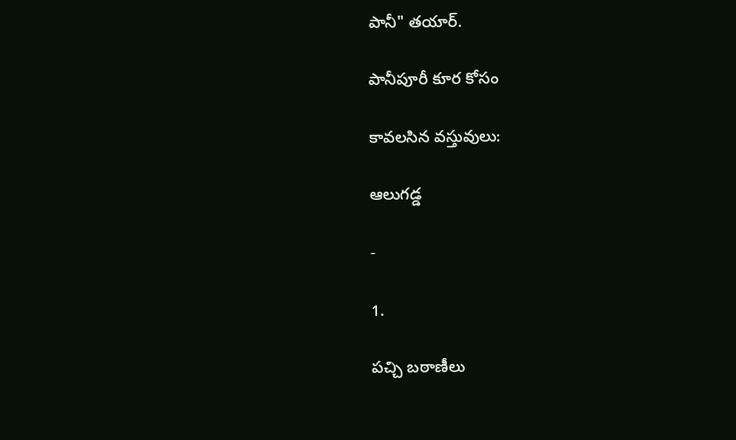పానీ" తయార్.

పానీపూరీ కూర కోసం

కావలసిన వస్తువులు:

ఆలుగడ్డ

-

1.

పచ్చి బఠాణీలు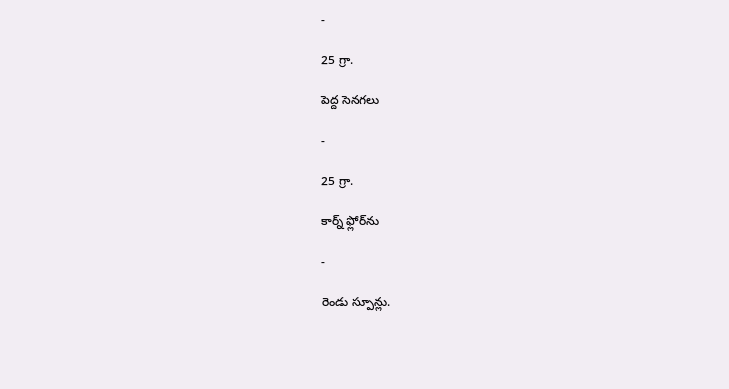-

25 గ్రా.

పెద్ద సెనగలు

-

25 గ్రా.

కార్న్ ఫ్లోర్‌ను

-

రెండు స్పూన్లు.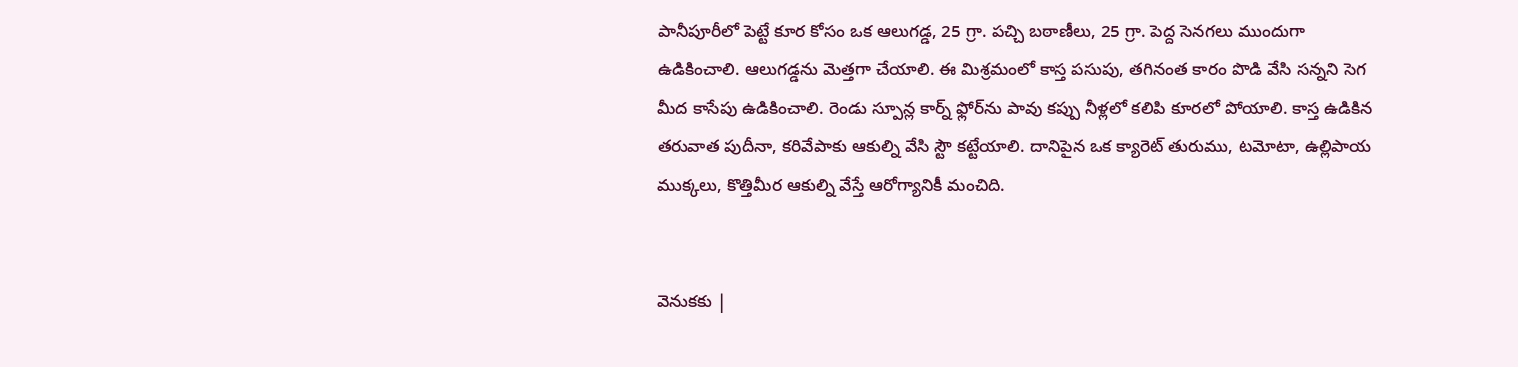పానీపూరీలో పెట్టే కూర కోసం ఒక ఆలుగడ్డ, 25 గ్రా. పచ్చి బఠాణీలు, 25 గ్రా. పెద్ద సెనగలు ముందుగా ఉడికించాలి. ఆలుగడ్డను మెత్తగా చేయాలి. ఈ మిశ్రమంలో కాస్త పసుపు, తగినంత కారం పొడి వేసి సన్నని సెగ మీద కాసేపు ఉడికించాలి. రెండు స్పూన్ల కార్న్ ఫ్లోర్‌ను పావు కప్పు నీళ్లలో కలిపి కూరలో పోయాలి. కాస్త ఉడికిన తరువాత పుదీనా, కరివేపాకు ఆకుల్ని వేసి స్టౌ కట్టేయాలి. దానిపైన ఒక క్యారెట్ తురుము, టమోటా, ఉల్లిపాయ ముక్కలు, కొత్తిమీర ఆకుల్ని వేస్తే ఆరోగ్యానికీ మంచిది.


వెనుకకు |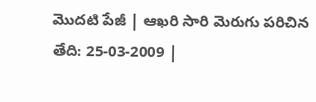మొదటి పేజీ | ఆఖరి సారి మెరుగు పరిచిన తేది: 25-03-2009 |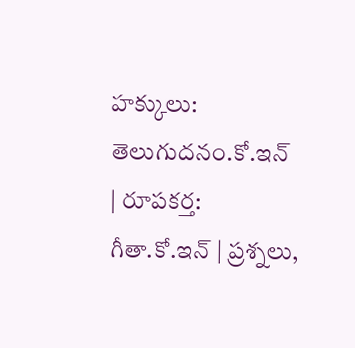హక్కులు: తెలుగుదనం.కో.ఇన్  | రూపకర్త: గీతా.కో.ఇన్ | ప్రశ్నలు,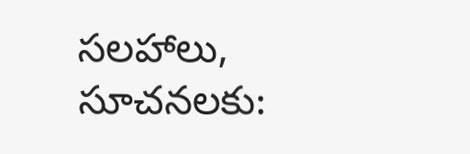సలహాలు, సూచనలకు: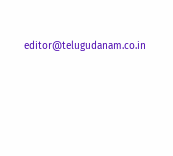editor@telugudanam.co.in